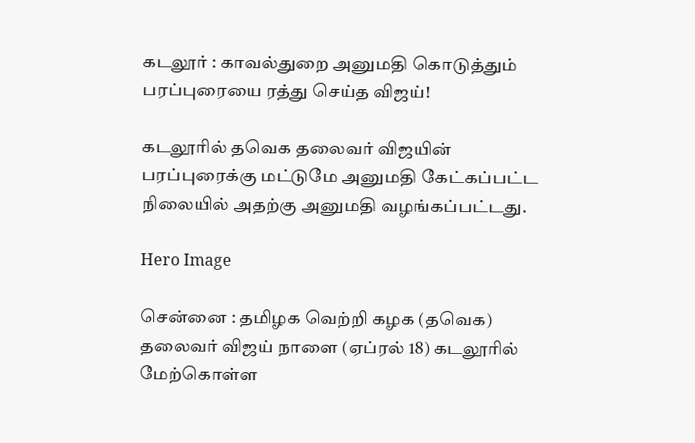கடலூர் : காவல்துறை அனுமதி கொடுத்தும் பரப்புரையை ரத்து செய்த விஜய்!

கடலூரில் தவெக தலைவர் விஜயின் பரப்புரைக்கு மட்டுமே அனுமதி கேட்கப்பட்ட நிலையில் அதற்கு அனுமதி வழங்கப்பட்டது.

Hero Image

சென்னை : தமிழக வெற்றி கழக (தவெக) தலைவர் விஜய் நாளை (ஏப்ரல் 18) கடலூரில் மேற்கொள்ள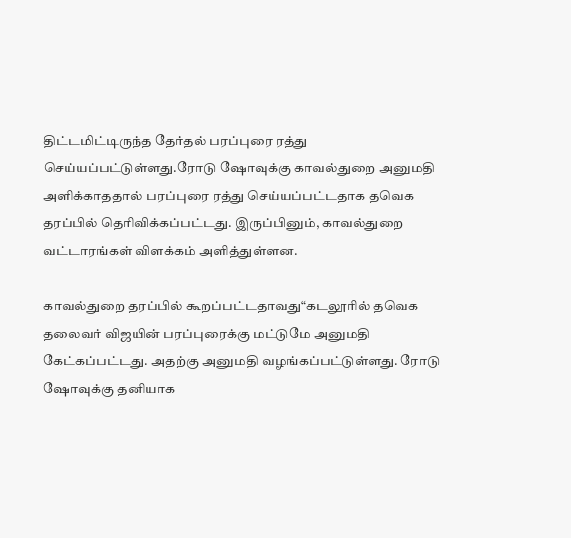திட்டமிட்டிருந்த தேர்தல் பரப்புரை ரத்து செய்யப்பட்டுள்ளது.ரோடு ஷோவுக்கு காவல்துறை அனுமதி அளிக்காததால் பரப்புரை ரத்து செய்யப்பட்டதாக தவெக தரப்பில் தெரிவிக்கப்பட்டது. இருப்பினும், காவல்துறை வட்டாரங்கள் விளக்கம் அளித்துள்ளன.

காவல்துறை தரப்பில் கூறப்பட்டதாவது“கடலூரில் தவெக தலைவர் விஜயின் பரப்புரைக்கு மட்டுமே அனுமதி கேட்கப்பட்டது. அதற்கு அனுமதி வழங்கப்பட்டுள்ளது. ரோடு ஷோவுக்கு தனியாக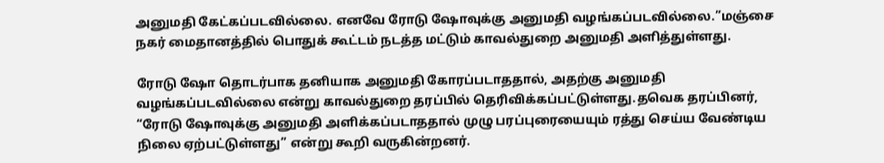அனுமதி கேட்கப்படவில்லை. எனவே ரோடு ஷோவுக்கு அனுமதி வழங்கப்படவில்லை.”மஞ்சை நகர் மைதானத்தில் பொதுக் கூட்டம் நடத்த மட்டும் காவல்துறை அனுமதி அளித்துள்ளது.

ரோடு ஷோ தொடர்பாக தனியாக அனுமதி கோரப்படாததால், அதற்கு அனுமதி வழங்கப்படவில்லை என்று காவல்துறை தரப்பில் தெரிவிக்கப்பட்டுள்ளது.தவெக தரப்பினர், “ரோடு ஷோவுக்கு அனுமதி அளிக்கப்படாததால் முழு பரப்புரையையும் ரத்து செய்ய வேண்டிய நிலை ஏற்பட்டுள்ளது” என்று கூறி வருகின்றனர்.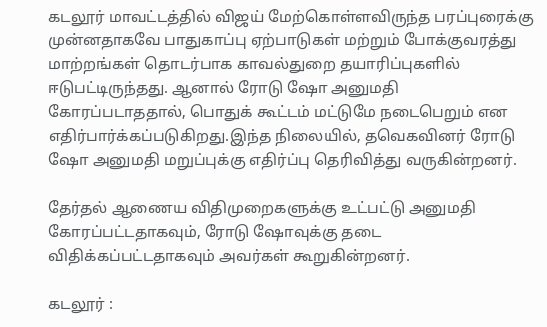கடலூர் மாவட்டத்தில் விஜய் மேற்கொள்ளவிருந்த பரப்புரைக்கு முன்னதாகவே பாதுகாப்பு ஏற்பாடுகள் மற்றும் போக்குவரத்து மாற்றங்கள் தொடர்பாக காவல்துறை தயாரிப்புகளில் ஈடுபட்டிருந்தது. ஆனால் ரோடு ஷோ அனுமதி கோரப்படாததால், பொதுக் கூட்டம் மட்டுமே நடைபெறும் என எதிர்பார்க்கப்படுகிறது.இந்த நிலையில், தவெகவினர் ரோடு ஷோ அனுமதி மறுப்புக்கு எதிர்ப்பு தெரிவித்து வருகின்றனர்.

தேர்தல் ஆணைய விதிமுறைகளுக்கு உட்பட்டு அனுமதி கோரப்பட்டதாகவும், ரோடு ஷோவுக்கு தடை விதிக்கப்பட்டதாகவும் அவர்கள் கூறுகின்றனர்.

கடலூர் :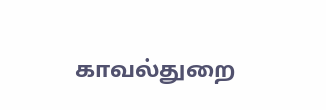காவல்துறை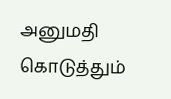அனுமதி கொடுத்தும்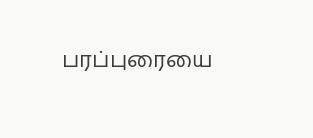பரப்புரையை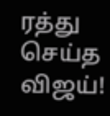ரத்து செய்த விஜய்!